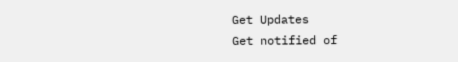Get Updates
Get notified of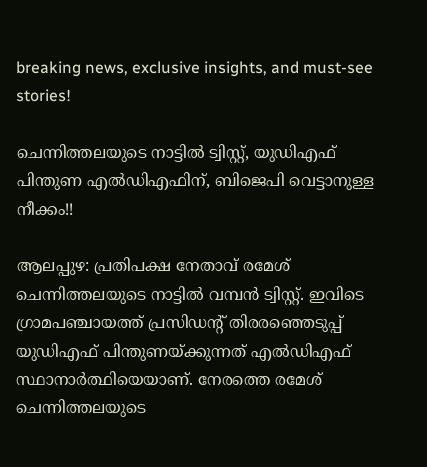breaking news, exclusive insights, and must-see stories!

ചെന്നിത്തലയുടെ നാട്ടില്‍ ട്വിസ്റ്റ്, യുഡിഎഫ് പിന്തുണ എല്‍ഡിഎഫിന്, ബിജെപി വെട്ടാനുള്ള നീക്കം!!

ആലപ്പുഴ: പ്രതിപക്ഷ നേതാവ് രമേശ് ചെന്നിത്തലയുടെ നാട്ടില്‍ വമ്പന്‍ ട്വിസ്റ്റ്. ഇവിടെ ഗ്രാമപഞ്ചായത്ത് പ്രസിഡന്റ് തിരരഞ്ഞെടുപ്പ് യുഡിഎഫ് പിന്തുണയ്ക്കുന്നത് എല്‍ഡിഎഫ് സ്ഥാനാര്‍ത്ഥിയെയാണ്. നേരത്തെ രമേശ് ചെന്നിത്തലയുടെ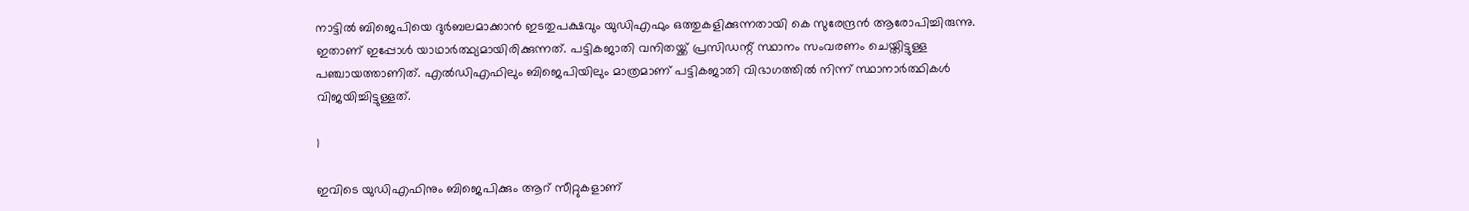നാട്ടില്‍ ബിജെപിയെ ദുര്‍ബലമാക്കാന്‍ ഇടതുപക്ഷവും യുഡിഎഫും ഒത്തുകളിക്കുന്നതായി കെ സുരേന്ദ്രന്‍ ആരോപിച്ചിരുന്നു. ഇതാണ് ഇപ്പോള്‍ യാഥാര്‍ത്ഥ്യമായിരിക്കുന്നത്. പട്ടികജാതി വനിതയ്ക്ക് പ്രസിഡന്റ് സ്ഥാനം സംവരണം ചെയ്തിട്ടുള്ള പഞ്ചായത്താണിത്. എല്‍ഡിഎഫിലും ബിജെപിയിലും മാത്രമാണ് പട്ടികജാതി വിഭാഗത്തില്‍ നിന്ന് സ്ഥാനാര്‍ത്ഥികള്‍ വിജയിച്ചിട്ടുള്ളത്.

1

ഇവിടെ യുഡിഎഫിനും ബിജെപിക്കും ആറ് സീറ്റുകളാണ്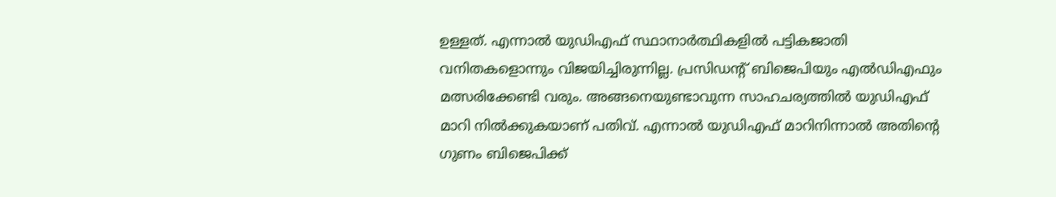ഉള്ളത്. എന്നാല്‍ യുഡിഎഫ് സ്ഥാനാര്‍ത്ഥികളില്‍ പട്ടികജാതി വനിതകളൊന്നും വിജയിച്ചിരുന്നില്ല. പ്രസിഡന്റ് ബിജെപിയും എല്‍ഡിഎഫും മത്സരിക്കേണ്ടി വരും. അങ്ങനെയുണ്ടാവുന്ന സാഹചര്യത്തില്‍ യുഡിഎഫ് മാറി നില്‍ക്കുകയാണ് പതിവ്. എന്നാല്‍ യുഡിഎഫ് മാറിനിന്നാല്‍ അതിന്റെ ഗുണം ബിജെപിക്ക്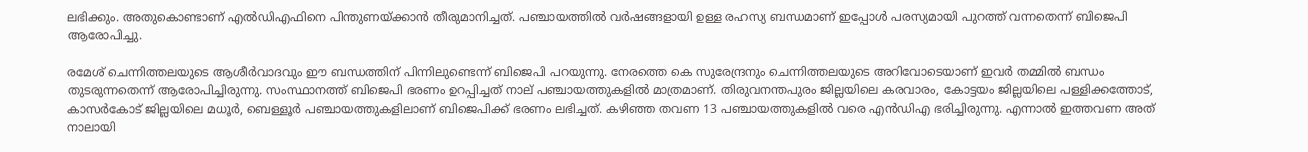ലഭിക്കും. അതുകൊണ്ടാണ് എല്‍ഡിഎഫിനെ പിന്തുണയ്ക്കാന്‍ തീരുമാനിച്ചത്. പഞ്ചായത്തില്‍ വര്‍ഷങ്ങളായി ഉള്ള രഹസ്യ ബന്ധമാണ് ഇപ്പോള്‍ പരസ്യമായി പുറത്ത് വന്നതെന്ന് ബിജെപി ആരോപിച്ചു.

രമേശ് ചെന്നിത്തലയുടെ ആശീര്‍വാദവും ഈ ബന്ധത്തിന് പിന്നിലുണ്ടെന്ന് ബിജെപി പറയുന്നു. നേരത്തെ കെ സുരേന്ദ്രനും ചെന്നിത്തലയുടെ അറിവോടെയാണ് ഇവര്‍ തമ്മില്‍ ബന്ധം തുടരുന്നതെന്ന് ആരോപിച്ചിരുന്നു. സംസ്ഥാനത്ത് ബിജെപി ഭരണം ഉറപ്പിച്ചത് നാല് പഞ്ചായത്തുകളില്‍ മാത്രമാണ്. തിരുവനന്തപുരം ജില്ലയിലെ കരവാരം, കോട്ടയം ജില്ലയിലെ പള്ളിക്കത്തോട്, കാസര്‍കോട് ജില്ലയിലെ മധൂര്‍, ബെള്ളൂര്‍ പഞ്ചായത്തുകളിലാണ് ബിജെപിക്ക് ഭരണം ലഭിച്ചത്. കഴിഞ്ഞ തവണ 13 പഞ്ചായത്തുകളില്‍ വരെ എന്‍ഡിഎ ഭരിച്ചിരുന്നു. എന്നാല്‍ ഇത്തവണ അത് നാലായി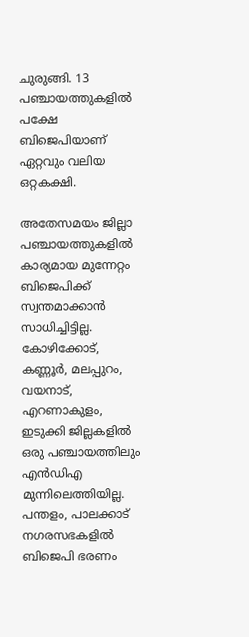ചുരുങ്ങി. 13 പഞ്ചായത്തുകളില്‍ പക്ഷേ ബിജെപിയാണ് ഏറ്റവും വലിയ ഒറ്റകക്ഷി.

അതേസമയം ജില്ലാ പഞ്ചായത്തുകളില്‍ കാര്യമായ മുന്നേറ്റം ബിജെപിക്ക് സ്വന്തമാക്കാന്‍ സാധിച്ചിട്ടില്ല. കോഴിക്കോട്, കണ്ണൂര്‍, മലപ്പുറം, വയനാട്, എറണാകുളം, ഇടുക്കി ജില്ലകളില്‍ ഒരു പഞ്ചായത്തിലും എന്‍ഡിഎ മുന്നിലെത്തിയില്ല. പന്തളം, പാലക്കാട് നഗരസഭകളില്‍ ബിജെപി ഭരണം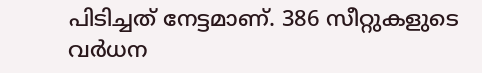പിടിച്ചത് നേട്ടമാണ്. 386 സീറ്റുകളുടെ വര്‍ധന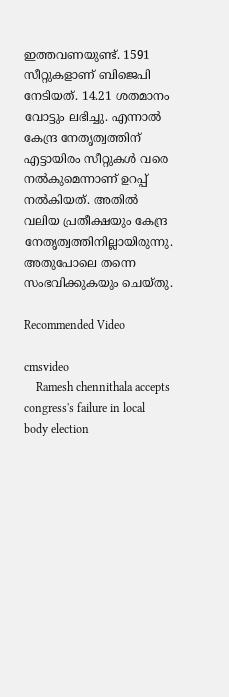ഇത്തവണയുണ്ട്. 1591 സീറ്റുകളാണ് ബിജെപി നേടിയത്. 14.21 ശതമാനം വോട്ടും ലഭിച്ചു. എന്നാല്‍ കേന്ദ്ര നേതൃത്വത്തിന് എട്ടായിരം സീറ്റുകള്‍ വരെ നല്‍കുമെന്നാണ് ഉറപ്പ് നല്‍കിയത്. അതില്‍ വലിയ പ്രതീക്ഷയും കേന്ദ്ര നേതൃത്വത്തിനില്ലായിരുന്നു. അതുപോലെ തന്നെ സംഭവിക്കുകയും ചെയ്തു.

Recommended Video

cmsvideo
    Ramesh chennithala accepts congress's failure in local body election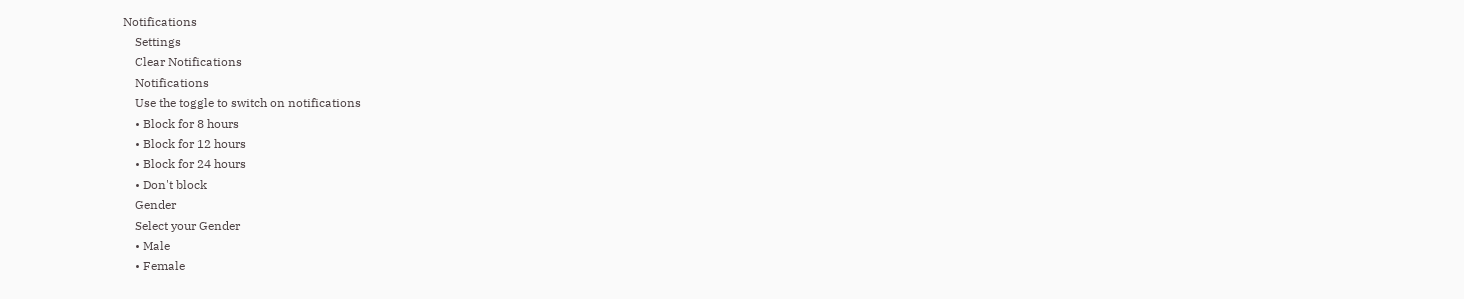Notifications
    Settings
    Clear Notifications
    Notifications
    Use the toggle to switch on notifications
    • Block for 8 hours
    • Block for 12 hours
    • Block for 24 hours
    • Don't block
    Gender
    Select your Gender
    • Male
    • Female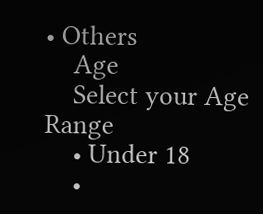• Others
    Age
    Select your Age Range
    • Under 18
    •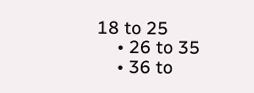18 to 25
    • 26 to 35
    • 36 to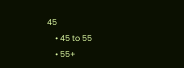45
    • 45 to 55
    • 55+